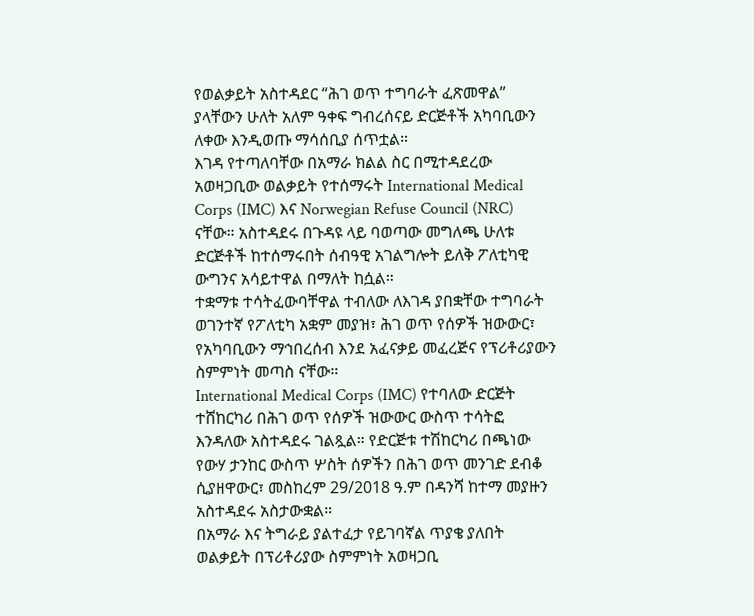የወልቃይት አስተዳደር “ሕገ ወጥ ተግባራት ፈጽመዋል” ያላቸውን ሁለት አለም ዓቀፍ ግብረሰናይ ድርጅቶች አካባቢውን ለቀው እንዲወጡ ማሳሰቢያ ሰጥቷል።
እገዳ የተጣለባቸው በአማራ ክልል ስር በሚተዳደረው አወዛጋቢው ወልቃይት የተሰማሩት International Medical Corps (IMC) እና Norwegian Refuse Council (NRC) ናቸው። አስተዳደሩ በጉዳዩ ላይ ባወጣው መግለጫ ሁለቱ ድርጅቶች ከተሰማሩበት ሰብዓዊ አገልግሎት ይለቅ ፖለቲካዊ ውግንና አሳይተዋል በማለት ከሷል።
ተቋማቱ ተሳትፈውባቸዋል ተብለው ለእገዳ ያበቋቸው ተግባራት ወገንተኛ የፖለቲካ አቋም መያዝ፣ ሕገ ወጥ የሰዎች ዝውውር፣ የአካባቢውን ማኅበረሰብ እንደ አፈናቃይ መፈረጅና የፕሪቶሪያውን ስምምነት መጣስ ናቸው።
International Medical Corps (IMC) የተባለው ድርጅት ተሸከርካሪ በሕገ ወጥ የሰዎች ዝውውር ውስጥ ተሳትፎ እንዳለው አስተዳደሩ ገልጿል። የድርጅቱ ተሽከርካሪ በጫነው የውሃ ታንከር ውስጥ ሦስት ሰዎችን በሕገ ወጥ መንገድ ደብቆ ሲያዘዋውር፣ መስከረም 29/2018 ዓ.ም በዳንሻ ከተማ መያዙን አስተዳደሩ አስታውቋል።
በአማራ እና ትግራይ ያልተፈታ የይገባኛል ጥያቄ ያለበት ወልቃይት በፕሪቶሪያው ስምምነት አወዛጋቢ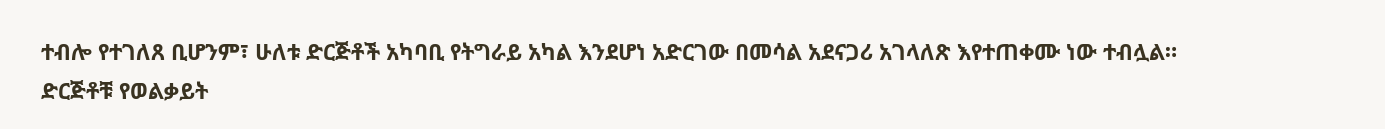ተብሎ የተገለጸ ቢሆንም፣ ሁለቱ ድርጅቶች አካባቢ የትግራይ አካል እንደሆነ አድርገው በመሳል አደናጋሪ አገላለጽ እየተጠቀሙ ነው ተብሏል። ድርጅቶቹ የወልቃይት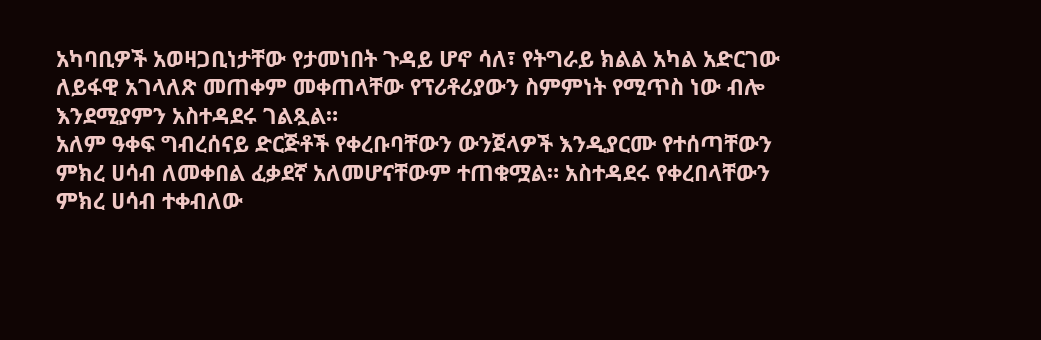አካባቢዎች አወዛጋቢነታቸው የታመነበት ጉዳይ ሆኖ ሳለ፣ የትግራይ ክልል አካል አድርገው ለይፋዊ አገላለጽ መጠቀም መቀጠላቸው የፕሪቶሪያውን ስምምነት የሚጥስ ነው ብሎ እንደሚያምን አስተዳደሩ ገልጿል።
አለም ዓቀፍ ግብረሰናይ ድርጅቶች የቀረቡባቸውን ውንጀላዎች እንዲያርሙ የተሰጣቸውን ምክረ ሀሳብ ለመቀበል ፈቃደኛ አለመሆናቸውም ተጠቁሟል። አስተዳደሩ የቀረበላቸውን ምክረ ሀሳብ ተቀብለው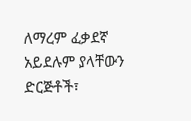ለማረም ፈቃደኛ አይደሉም ያላቸውን ድርጅቶች፣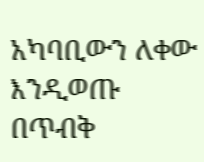አካባቢውን ለቀው እንዲወጡ በጥብቅ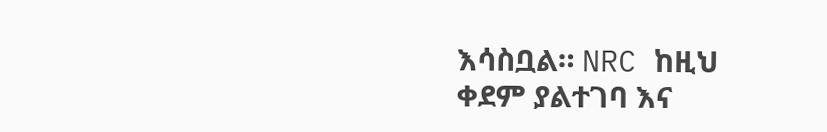እሳስቧል። NRC ከዚህ ቀደም ያልተገባ እና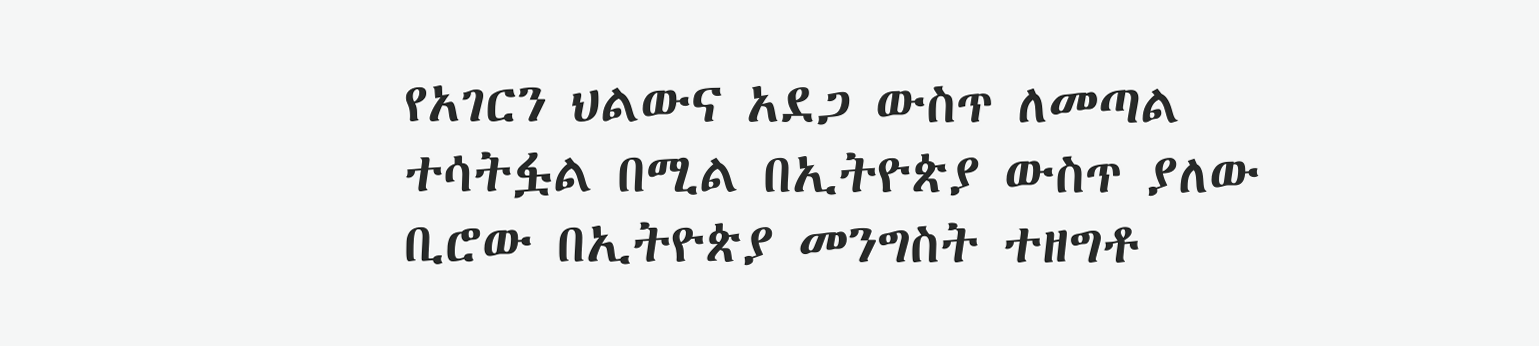የአገርን ህልውና አደጋ ውስጥ ለመጣል ተሳትፏል በሚል በኢትዮጵያ ውስጥ ያለው ቢሮው በኢትዮጵያ መንግስት ተዘግቶ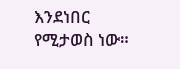እንደነበር የሚታወስ ነው።